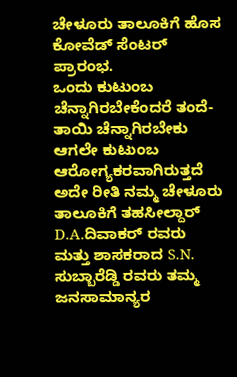ಚೇಳೂರು ತಾಲೂಕಿಗೆ ಹೊಸ ಕೋವೆಡ್ ಸೆಂಟರ್ ಪ್ರಾರಂಭ.
ಒಂದು ಕುಟುಂಬ ಚೆನ್ನಾಗಿರಬೇಕೆಂದರೆ ತಂದೆ-ತಾಯಿ ಚೆನ್ನಾಗಿರಬೇಕು ಆಗಲೇ ಕುಟುಂಬ ಆರೋಗ್ಯಕರವಾಗಿರುತ್ತದೆ ಅದೇ ರೀತಿ ನಮ್ಮ ಚೇಳೂರು ತಾಲೂಕಿಗೆ ತಹಸೀಲ್ದಾರ್ D.A.ದಿವಾಕರ್ ರವರು ಮತ್ತು ಶಾಸಕರಾದ S.N. ಸುಬ್ಬಾರೆಡ್ಡಿ ರವರು ತಮ್ಮ ಜನಸಾಮಾನ್ಯರ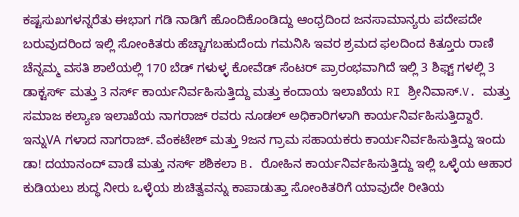ಕಷ್ಟಸುಖಗಳನ್ನರೆತು ಈಭಾಗ ಗಡಿ ನಾಡಿಗೆ ಹೊಂದಿಕೊಂಡಿದ್ದು ಆಂಧ್ರದಿಂದ ಜನಸಾಮಾನ್ಯರು ಪದೇಪದೇ ಬರುವುದರಿಂದ ಇಲ್ಲಿ ಸೋಂಕಿತರು ಹೆಚ್ಚಾಗಬಹುದೆಂದು ಗಮನಿಸಿ ಇವರ ಶ್ರಮದ ಫಲದಿಂದ ಕಿತ್ತೂರು ರಾಣಿ ಚೆನ್ನಮ್ಮ ವಸತಿ ಶಾಲೆಯಲ್ಲಿ 170 ಬೆಡ್ ಗಳುಳ್ಳ ಕೋವೆಡ್ ಸೆಂಟರ್ ಪ್ರಾರಂಭವಾಗಿದೆ ಇಲ್ಲಿ 3 ಶಿಫ್ಟ್ ಗಳಲ್ಲಿ 3 ಡಾಕ್ಟರ್ಸ್ ಮತ್ತು 3 ನರ್ಸ್ ಕಾರ್ಯನಿರ್ವಹಿಸುತ್ತಿದ್ದು ಮತ್ತು ಕಂದಾಯ ಇಲಾಖೆಯ RI ಶ್ರೀನಿವಾಸ್.V. ಮತ್ತು ಸಮಾಜ ಕಲ್ಯಾಣ ಇಲಾಖೆಯ ನಾಗರಾಜ್ ರವರು ನೂಡಲ್ ಅಧಿಕಾರಿಗಳಾಗಿ ಕಾರ್ಯನಿರ್ವಹಿಸುತ್ತಿದ್ದಾರೆ.
ಇನ್ನುVA ಗಳಾದ ನಾಗರಾಜ್. ವೆಂಕಟೇಶ್ ಮತ್ತು 9ಜನ ಗ್ರಾಮ ಸಹಾಯಕರು ಕಾರ್ಯನಿರ್ವಹಿಸುತ್ತಿದ್ದು ಇಂದು ಡಾ! ದಯಾನಂದ್ ವಾಡೆ ಮತ್ತು ನರ್ಸ್ ಶಶಿಕಲಾ B. ರೋಹಿನ ಕಾರ್ಯನಿರ್ವಹಿಸುತ್ತಿದ್ದು ಇಲ್ಲಿ ಒಳ್ಳೆಯ ಆಹಾರ ಕುಡಿಯಲು ಶುದ್ಧ ನೀರು ಒಳ್ಳೆಯ ಶುಚಿತ್ವವನ್ನು ಕಾಪಾಡುತ್ತಾ ಸೋಂಕಿತರಿಗೆ ಯಾವುದೇ ರೀತಿಯ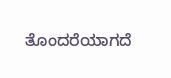ತೊಂದರೆಯಾಗದೆ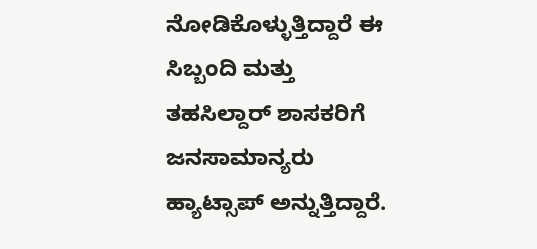ನೋಡಿಕೊಳ್ಳುತ್ತಿದ್ದಾರೆ ಈ ಸಿಬ್ಬಂದಿ ಮತ್ತು ತಹಸಿಲ್ದಾರ್ ಶಾಸಕರಿಗೆ ಜನಸಾಮಾನ್ಯರು ಹ್ಯಾಟ್ಸಾಪ್ ಅನ್ನುತ್ತಿದ್ದಾರೆ.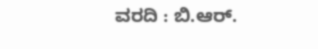ವರದಿ : ಬಿ.ಆರ್.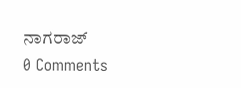ನಾಗರಾಜ್
0 Comments